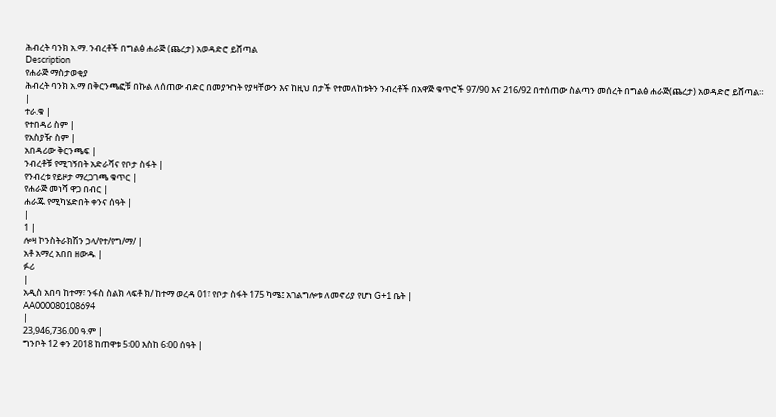ሕብረት ባንክ አ.ማ. ንብረቶች በግልፅ ሐራጅ (ጨረታ) አወዳድሮ ይሸጣል
Description
የሐራጅ ማስታወቂያ
ሕብረት ባንክ አ.ማ በቅርንጫፎቹ በኩል ለሰጠው ብድር በመያዣነት የያዛቸውን እና ከዚህ በታች የተመለከቱትን ንብረቶች በአዋጅ ቁጥሮች 97/90 እና 216/92 በተሰጠው ስልጣን መሰረት በግልፅ ሐራጅ(ጨረታ) አወዳድሮ ይሸጣል።
|
ተራ.ቁ |
የተበዳሪ ስም |
የአስያዥ ስም |
አበዳሪው ቅርንጫፍ |
ንብረቶቹ የሚገኝበት አድራሻና የቦታ ስፋት |
የንብረቱ የይዞታ ማረጋገጫ ቁጥር |
የሐራጅ መነሻ ዋጋ በብር |
ሐራጁ የሚካሄድበት ቀንና ሰዓት |
|
1 |
ሎዛ ኮንስትራክሽን ኃላ/የተ/የግ/ማ/ |
አቶ አማረ አበበ ዘውዱ |
ፉሪ
|
አዲስ አበባ ከተማ፣ ንፋስ ስልክ ላፍቶ ክ/ ከተማ ወረዳ 01፣ የቦታ ስፋት 175 ካሜ፤ አገልግሎቱ ለመኖሪያ የሆነ G+1 ቤት |
AA000080108694
|
23,946,736.00 ዓ.ም |
ግንቦት 12 ቀን 2018 ከጠዋቱ 5፡00 እስከ 6፡00 ሰዓት |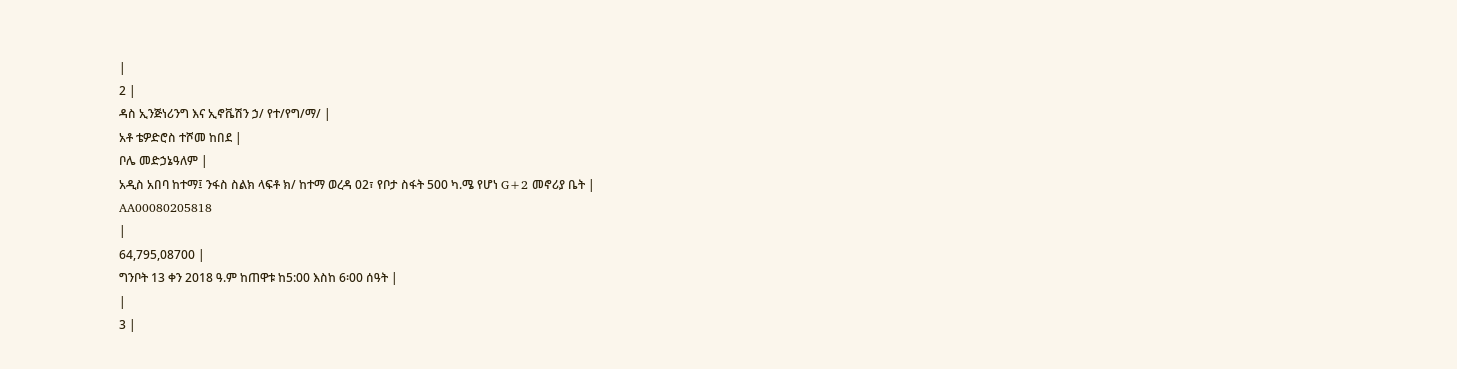|
2 |
ዳስ ኢንጅነሪንግ እና ኢኖቬሽን ኃ/ የተ/የግ/ማ/ |
አቶ ቴዎድሮስ ተሾመ ከበደ |
ቦሌ መድኃኔዓለም |
አዲስ አበባ ከተማ፤ ንፋስ ስልክ ላፍቶ ክ/ ከተማ ወረዳ 02፣ የቦታ ስፋት 500 ካ.ሜ የሆነ G+2 መኖሪያ ቤት |
AA00080205818
|
64,795,08700 |
ግንቦት 13 ቀን 2018 ዓ.ም ከጠዋቱ ከ5:00 እስከ 6፡00 ሰዓት |
|
3 |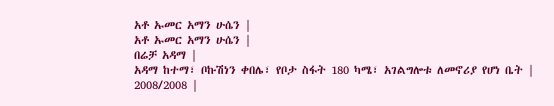አቶ ኡመር አማን ሁሴን |
አቶ ኡመር አማን ሁሴን |
በሬቻ አዳማ |
አዳማ ከተማ፣ ቦኩሽነን ቀበሌ፣ የቦታ ስፋት 180 ካሜ፣ አገልግሎቱ ለመኖሪያ የሆነ ቤት |
2008/2008 |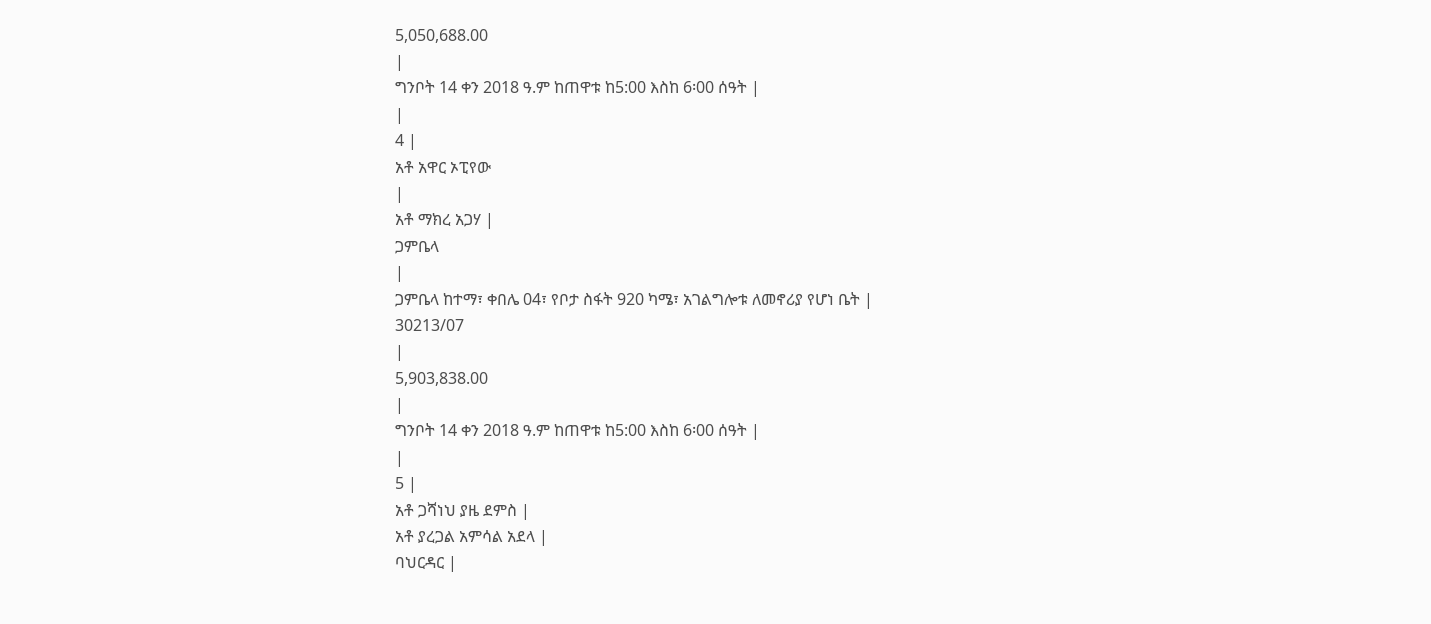5,050,688.00
|
ግንቦት 14 ቀን 2018 ዓ.ም ከጠዋቱ ከ5:00 እስከ 6፡00 ሰዓት |
|
4 |
አቶ አዋር ኦፒየው
|
አቶ ማክረ አጋሃ |
ጋምቤላ
|
ጋምቤላ ከተማ፣ ቀበሌ 04፣ የቦታ ስፋት 920 ካሜ፣ አገልግሎቱ ለመኖሪያ የሆነ ቤት |
30213/07
|
5,903,838.00
|
ግንቦት 14 ቀን 2018 ዓ.ም ከጠዋቱ ከ5:00 እስከ 6፡00 ሰዓት |
|
5 |
አቶ ጋሻነህ ያዜ ደምስ |
አቶ ያረጋል አምሳል አደላ |
ባህርዳር |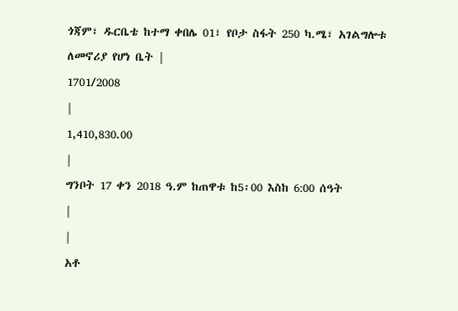ጎጃም፣ ዱርቤቴ ከተማ ቀበሌ 01፣ የቦታ ስፋት 250 ካ.ሜ፣ አገልግሎቱ ለመኖሪያ የሆነ ቤት |
1701/2008
|
1,410,830.00
|
ግንቦት 17 ቀን 2018 ዓ.ም ከጠዋቱ ከ5፡00 እስከ 6:00 ሰዓት
|
|
አቶ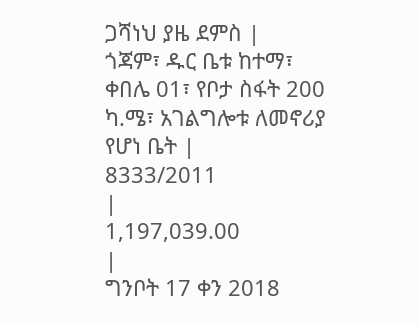ጋሻነህ ያዜ ደምስ |
ጎጃም፣ ዱር ቤቱ ከተማ፣ ቀበሌ 01፣ የቦታ ስፋት 200 ካ.ሜ፣ አገልግሎቱ ለመኖሪያ የሆነ ቤት |
8333/2011
|
1,197,039.00
|
ግንቦት 17 ቀን 2018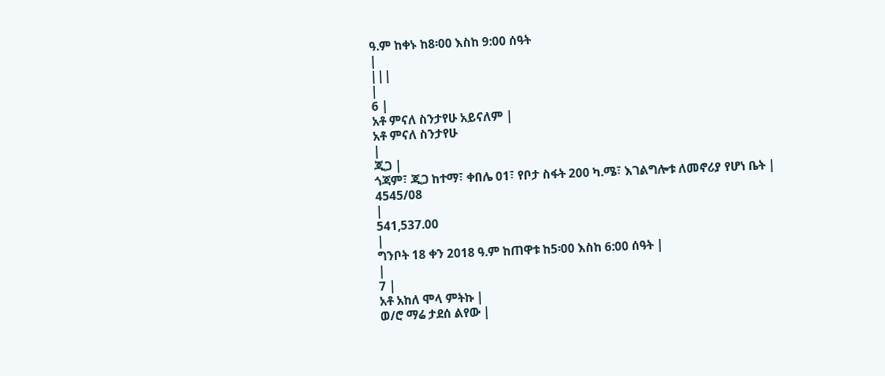ዓ.ም ከቀኑ ከ8፡00 እስከ 9:00 ሰዓት
|
|||
|
6 |
አቶ ምናለ ስንታየሁ አይናለም |
አቶ ምናለ ስንታየሁ
|
ጂጋ |
ጎጃም፣ ጂጋ ከተማ፣ ቀበሌ 01፣ የቦታ ስፋት 200 ካ.ሜ፣ እገልግሎቱ ለመኖሪያ የሆነ ቤት |
4545/08
|
541,537.00
|
ግንቦት 18 ቀን 2018 ዓ.ም ከጠዋቱ ከ5፡00 እስከ 6:00 ሰዓት |
|
7 |
አቶ አከለ ሞላ ምትኩ |
ወ/ሮ ማሬ ታደሰ ልየው |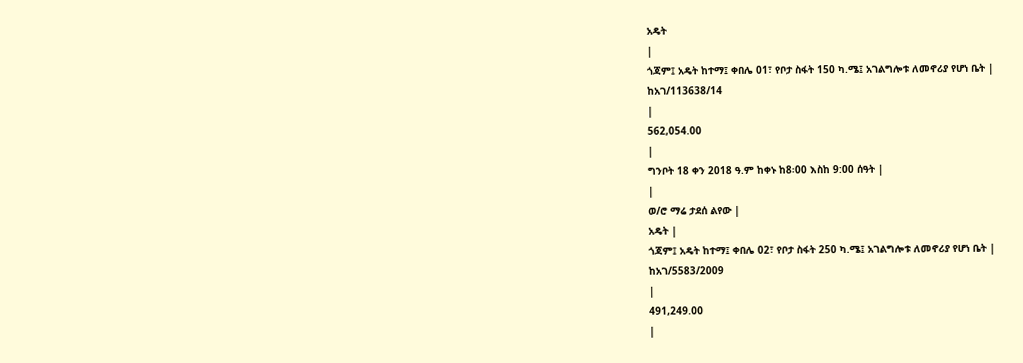አዴት
|
ጎጃም፤ አዴት ከተማ፤ ቀበሌ 01፣ የቦታ ስፋት 150 ካ.ሜ፤ አገልግሎቱ ለመኖሪያ የሆነ ቤት |
ከአገ/113638/14
|
562,054.00
|
ግንቦት 18 ቀን 2018 ዓ.ም ከቀኑ ከ8፡00 እስከ 9:00 ሰዓት |
|
ወ/ሮ ማሬ ታደሰ ልየው |
አዴት |
ጎጃም፤ አዴት ከተማ፤ ቀበሌ 02፣ የቦታ ስፋት 250 ካ.ሜ፤ አገልግሎቱ ለመኖሪያ የሆነ ቤት |
ከአገ/5583/2009
|
491,249.00
|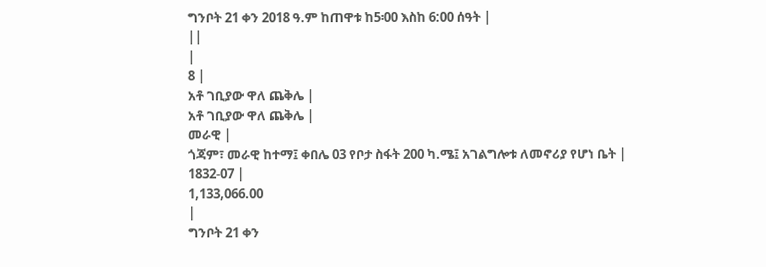ግንቦት 21 ቀን 2018 ዓ.ም ከጠዋቱ ከ5፡00 እስከ 6:00 ሰዓት |
||
|
8 |
አቶ ገቢያው ዋለ ጨቅሌ |
አቶ ገቢያው ዋለ ጨቅሌ |
መራዊ |
ጎጃም፣ መራዊ ከተማ፤ ቀበሌ 03 የቦታ ስፋት 200 ካ.ሜ፤ አገልግሎቱ ለመኖሪያ የሆነ ቤት |
1832-07 |
1,133,066.00
|
ግንቦት 21 ቀን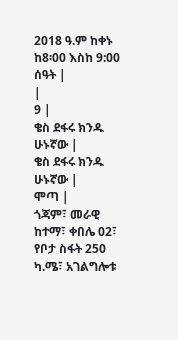2018 ዓ.ም ከቀኑ ከ8፡00 እስከ 9:00 ሰዓት |
|
9 |
ቄስ ደፋሩ ክንዱ ሁኑኛው |
ቄስ ደፋሩ ክንዱ ሁኑኛው |
ሞጣ |
ጎጃም፣ መራዊ ከተማ፣ ቀበሌ 02፣ የቦታ ስፋት 250 ካ.ሜ፣ አገልግሎቱ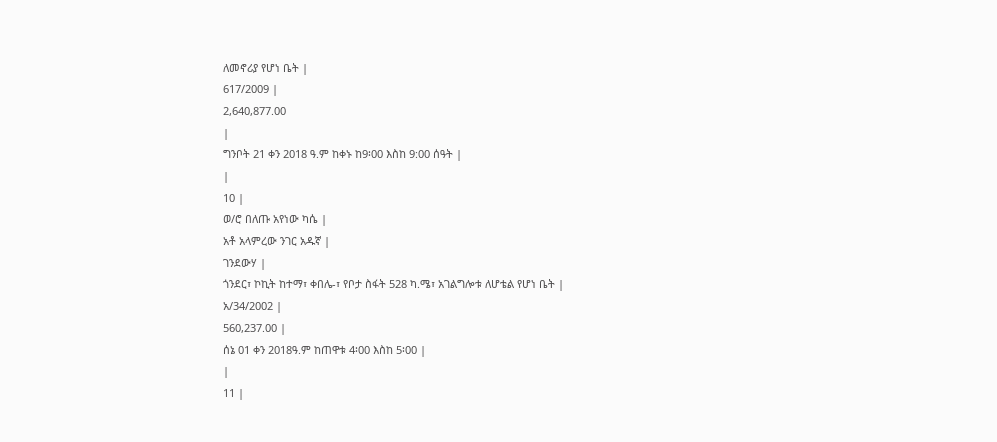ለመኖሪያ የሆነ ቤት |
617/2009 |
2,640,877.00
|
ግንቦት 21 ቀን 2018 ዓ.ም ከቀኑ ከ9፡00 እስከ 9:00 ሰዓት |
|
10 |
ወ/ሮ በለጡ አየነው ካሴ |
አቶ አላምረው ንገር አዱኛ |
ገንደውሃ |
ጎንደር፣ ኮኪት ከተማ፣ ቀበሌ-፣ የቦታ ስፋት 528 ካ.ሜ፣ አገልግሎቱ ለሆቴል የሆነ ቤት |
አ/34/2002 |
560,237.00 |
ሰኔ 01 ቀን 2018ዓ.ም ከጠዋቱ 4፡00 እስከ 5፡00 |
|
11 |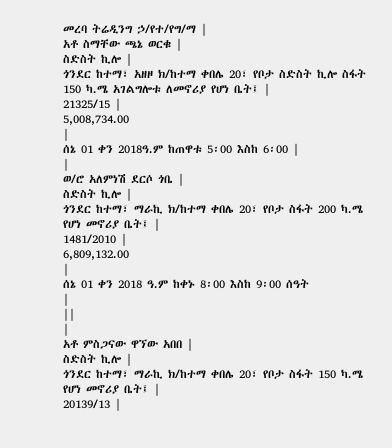መረባ ትሬዲንግ ኃ/የተ/የግ/ማ |
አቶ ስማቸው ጫኔ ወርቁ |
ስድስት ኪሎ |
ጎንደር ከተማ፣ አዘዞ ክ/ከተማ ቀበሌ 20፣ የቦታ ስድስት ኪሎ ስፋት 150 ካ.ሜ አገልግሎቱ ለመኖሪያ የሆነ ቤት፤ |
21325/15 |
5,008,734.00
|
ሰኔ 01 ቀን 2018ዓ.ም ከጠዋቱ 5፡00 እስከ 6፡00 |
|
ወ/ሮ አለምነሽ ደርሶ ጎቤ |
ስድስት ኪሎ |
ጎንደር ከተማ፣ ማራኪ ክ/ከተማ ቀበሌ 20፣ የቦታ ስፋት 200 ካ.ሜ የሆነ መኖሪያ ቤት፤ |
1481/2010 |
6,809,132.00
|
ሰኔ 01 ቀን 2018 ዓ.ም ከቀኑ 8፡00 እስከ 9፡00 ሰዓት
|
||
|
አቶ ምስጋናው ዋኘው አበበ |
ስድስት ኪሎ |
ጎንደር ከተማ፣ ማራኪ ክ/ከተማ ቀበሌ 20፣ የቦታ ስፋት 150 ካ.ሜ የሆነ መኖሪያ ቤት፤ |
20139/13 |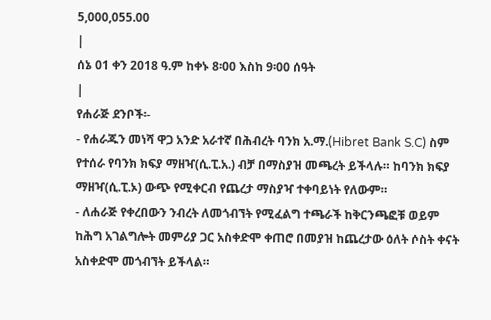5,000,055.00
|
ሰኔ 01 ቀን 2018 ዓ.ም ከቀኑ 8፡00 እስከ 9፡00 ሰዓት
|
የሐራጅ ደንቦች፡-
- የሐራጁን መነሻ ዋጋ አንድ አራተኛ በሕብረት ባንክ አ.ማ.(Hibret Bank S.C) ስም የተሰራ የባንክ ክፍያ ማዘዣ(ሲ.ፒ.አ.) ብቻ በማስያዝ መጫረት ይችላሉ። ከባንክ ክፍያ ማዘዣ(ሲ.ፒ.ኦ) ውጭ የሚቀርብ የጨረታ ማስያዣ ተቀባይነት የለውም።
- ለሐራጅ የቀረበውን ንብረት ለመጎብኘት የሚፈልግ ተጫራች ከቅርንጫፎቹ ወይም ከሕግ አገልግሎት መምሪያ ጋር አስቀድሞ ቀጠሮ በመያዝ ከጨረታው ዕለት ሶስት ቀናት አስቀድሞ መጎብኘት ይችላል።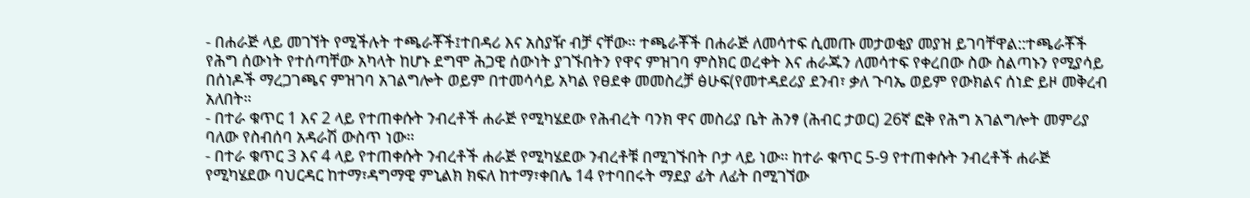- በሐራጅ ላይ መገኘት የሚችሉት ተጫራቾች፤ተበዳሪ እና አስያዥ ብቻ ናቸው። ተጫራቾች በሐራጅ ለመሳተፍ ሲመጡ መታወቂያ መያዝ ይገባቸዋል::ተጫራቾች የሕግ ሰውነት የተሰጣቸው አካላት ከሆኑ ደግሞ ሕጋዊ ሰውነት ያገኙበትን የዋና ምዝገባ ምስክር ወረቀት እና ሐራጁን ለመሳተፍ የቀረበው ስው ስልጣኑን የሚያሳይ በሰነዶች ማረጋገጫና ምዝገባ አገልግሎት ወይም በተመሳሳይ አካል የፀደቀ መመስረቻ ፅሁፍ(የመተዳደሪያ ደንብ፣ ቃለ ጉባኤ ወይም የውክልና ሰነድ ይዞ መቅረብ አለበት።
- በተራ ቁጥር 1 እና 2 ላይ የተጠቀሱት ንብረቶች ሐራጅ የሚካሄደው የሕብረት ባንክ ዋና መስሪያ ቤት ሕንፃ (ሕብር ታወር) 26ኛ ፎቅ የሕግ አገልግሎት መምሪያ ባለው የስብሰባ አዳራሽ ውስጥ ነው።
- በተራ ቁጥር 3 እና 4 ላይ የተጠቀሱት ንብረቶች ሐራጅ የሚካሄደው ንብረቶቹ በሚገኙበት ቦታ ላይ ነው። ከተራ ቁጥር 5-9 የተጠቀሱት ንብረቶች ሐራጅ የሚካሄደው ባህርዳር ከተማ፣ዳግማዊ ምኒልክ ክፍለ ከተማ፣ቀበሌ 14 የተባበሩት ማደያ ፊት ለፊት በሚገኘው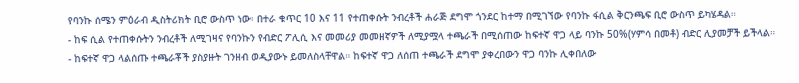የባንኩ ሰሜን ምዕራብ ዲስትሪክት ቢሮ ውስጥ ነው፡ በተራ ቁጥር 10 እና 11 የተጠቀሱት ንብረቶች ሐራጅ ደግሞ ጎንደር ከተማ በሚገኘው የባንኩ ፋሲል ቅርንጫፍ ቢሮ ውስጥ ይካሄዳል።
- ከፍ ሲል የተጠቀሱትን ንብረቶች ለሚገዛና የባንኩን የብድር ፖሊሲ እና መመሪያ መመዘኛዎች ለሚያሟላ ተጫራች በሚሰጠው ከፍተኛ ዋጋ ላይ ባንኩ 50%(ሃምሳ በመቶ) ብድር ሊያመቻች ይችላል።
- ከፍተኛ ዋጋ ላልሰጡ ተጫራቾች ያስያዙት ገንዘብ ወዲያውኑ ይመለስላቸዋል። ከፍተኛ ዋጋ ለሰጠ ተጫራች ደግሞ ያቀረበውን ዋጋ ባንኩ ሊቀበለው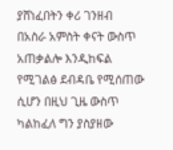ያሸነፈበትን ቀሪ ገንዘብ በአስራ አምስት ቀናት ውስጥ አጠቃልሎ እንዲከፍል የሚገልፅ ደብዳቤ የሚሰጠው ሲሆን በዚህ ጊዜ ውስጥ ካልከፈለ ግን ያስያዘው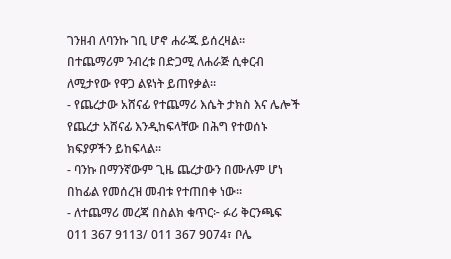ገንዘብ ለባንኩ ገቢ ሆኖ ሐራጁ ይሰረዛል። በተጨማሪም ንብረቱ በድጋሚ ለሐራጅ ሲቀርብ ለሚታየው የዋጋ ልዩነት ይጠየቃል።
- የጨረታው አሸናፊ የተጨማሪ እሴት ታክስ እና ሌሎች የጨረታ አሸናፊ እንዲከፍላቸው በሕግ የተወሰኑ ክፍያዎችን ይከፍላል።
- ባንኩ በማንኛውም ጊዜ ጨረታውን በሙሉም ሆነ በከፊል የመሰረዝ መብቱ የተጠበቀ ነው።
- ለተጨማሪ መረጃ በስልክ ቁጥር፦ ፉሪ ቅርንጫፍ 011 367 9113/ 011 367 9074፣ ቦሌ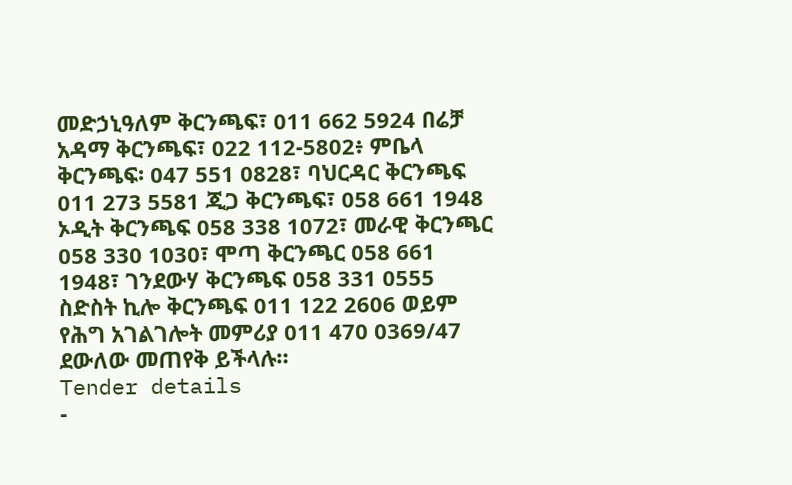መድኃኒዓለም ቅርንጫፍ፣ 011 662 5924 በሬቻ አዳማ ቅርንጫፍ፣ 022 112-5802፥ ምቤላ ቅርንጫፍ፡ 047 551 0828፣ ባህርዳር ቅርንጫፍ 011 273 5581 ጂጋ ቅርንጫፍ፣ 058 661 1948 ኦዲት ቅርንጫፍ 058 338 1072፣ መራዊ ቅርንጫር 058 330 1030፣ ሞጣ ቅርንጫር 058 661 1948፣ ገንደውሃ ቅርንጫፍ 058 331 0555 ስድስት ኪሎ ቅርንጫፍ 011 122 2606 ወይም የሕግ አገልገሎት መምሪያ 011 470 0369/47 ደውለው መጠየቅ ይችላሉ።
Tender details
-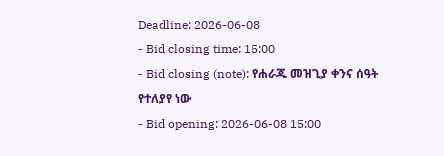Deadline: 2026-06-08
- Bid closing time: 15:00
- Bid closing (note): የሐራጁ መዝጊያ ቀንና ሰዓት የተለያየ ነው
- Bid opening: 2026-06-08 15:00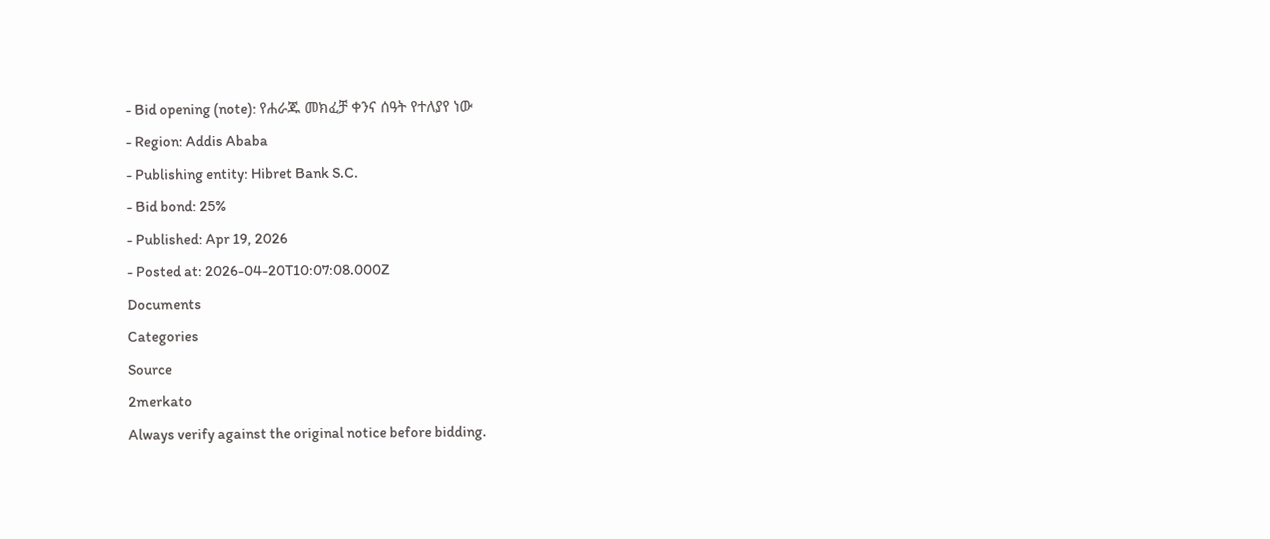- Bid opening (note): የሐራጁ መክፈቻ ቀንና ሰዓት የተለያየ ነው
- Region: Addis Ababa
- Publishing entity: Hibret Bank S.C.
- Bid bond: 25%
- Published: Apr 19, 2026
- Posted at: 2026-04-20T10:07:08.000Z
Documents
Categories
Source
2merkato
Always verify against the original notice before bidding.